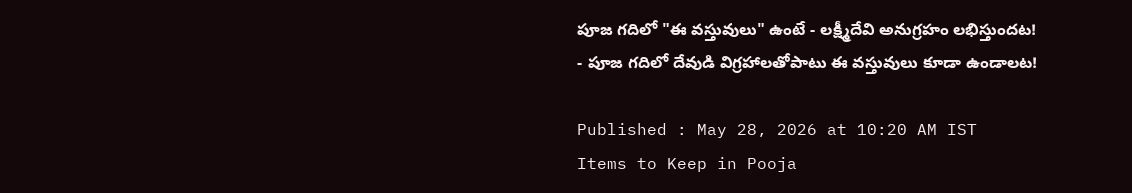పూజ గదిలో "ఈ వస్తువులు" ఉంటే - లక్ష్మీదేవి అనుగ్రహం లభిస్తుందట!
- పూజ గదిలో దేవుడి విగ్రహాలతోపాటు ఈ వస్తువులు కూడా ఉండాలట!

Published : May 28, 2026 at 10:20 AM IST
Items to Keep in Pooja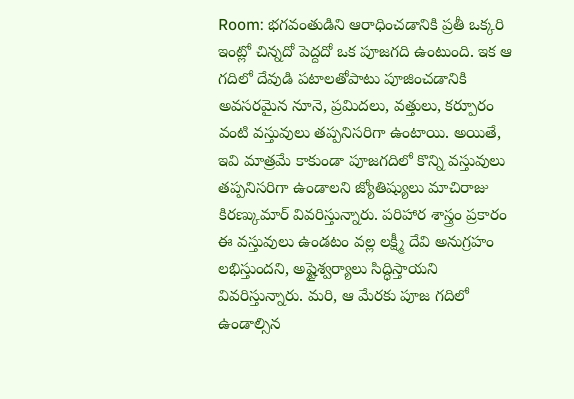Room: భగవంతుడిని ఆరాధించడానికి ప్రతీ ఒక్కరి ఇంట్లో చిన్నదో పెద్దదో ఒక పూజగది ఉంటుంది. ఇక ఆ గదిలో దేవుడి పటాలతోపాటు పూజించడానికి అవసరమైన నూనె, ప్రమిదలు, వత్తులు, కర్పూరం వంటి వస్తువులు తప్పనిసరిగా ఉంటాయి. అయితే, ఇవి మాత్రమే కాకుండా పూజగదిలో కొన్ని వస్తువులు తప్పనిసరిగా ఉండాలని జ్యోతిష్యులు మాచిరాజు కిరణ్కుమార్ వివరిస్తున్నారు. పరిహార శాస్త్రం ప్రకారం ఈ వస్తువులు ఉండటం వల్ల లక్ష్మీ దేవి అనుగ్రహం లభిస్తుందని, అష్టైశ్వర్యాలు సిద్ధిస్తాయని వివరిస్తున్నారు. మరి, ఆ మేరకు పూజ గదిలో ఉండాల్సిన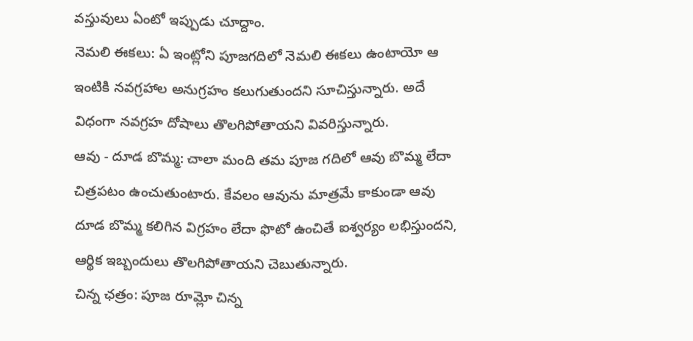వస్తువులు ఏంటో ఇప్పుడు చూద్దాం.
నెమలి ఈకలు: ఏ ఇంట్లోని పూజగదిలో నెమలి ఈకలు ఉంటాయో ఆ ఇంటికి నవగ్రహాల అనుగ్రహం కలుగుతుందని సూచిస్తున్నారు. అదే విధంగా నవగ్రహ దోషాలు తొలగిపోతాయని వివరిస్తున్నారు.
ఆవు - దూడ బొమ్మ: చాలా మంది తమ పూజ గదిలో ఆవు బొమ్మ లేదా చిత్రపటం ఉంచుతుంటారు. కేవలం ఆవును మాత్రమే కాకుండా ఆవు దూడ బొమ్మ కలిగిన విగ్రహం లేదా ఫొటో ఉంచితే ఐశ్వర్యం లభిస్తుందని, ఆర్థిక ఇబ్బందులు తొలగిపోతాయని చెబుతున్నారు.
చిన్న ఛత్రం: పూజ రూమ్లో చిన్న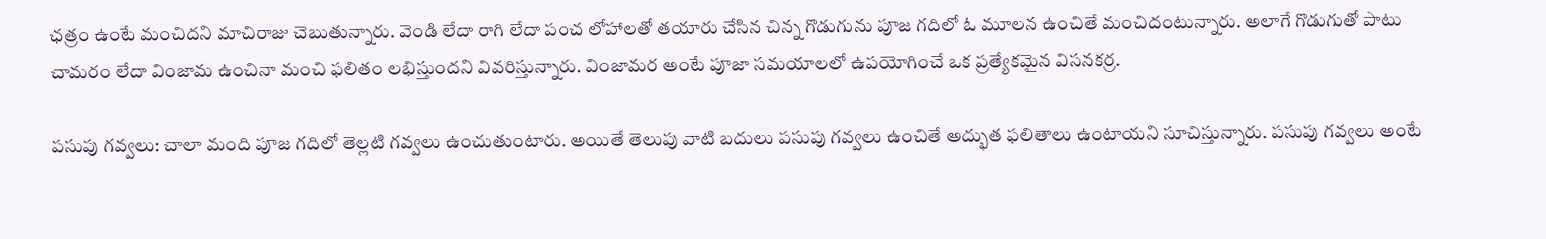ఛత్రం ఉంటే మంచిదని మాచిరాజు చెబుతున్నారు. వెండి లేదా రాగి లేదా పంచ లోహాలతో తయారు చేసిన చిన్న గొడుగును పూజ గదిలో ఓ మూలన ఉంచితే మంచిదంటున్నారు. అలాగే గొడుగుతో పాటు చామరం లేదా వింజామ ఉంచినా మంచి ఫలితం లభిస్తుందని వివరిస్తున్నారు. వింజామర అంటే పూజా సమయాలలో ఉపయోగించే ఒక ప్రత్యేకమైన విసనకర్ర.

పసుపు గవ్వలు: చాలా మంది పూజ గదిలో తెల్లటి గవ్వలు ఉంచుతుంటారు. అయితే తెలుపు వాటి బదులు పసుపు గవ్వలు ఉంచితే అద్భుత ఫలితాలు ఉంటాయని సూచిస్తున్నారు. పసుపు గవ్వలు అంటే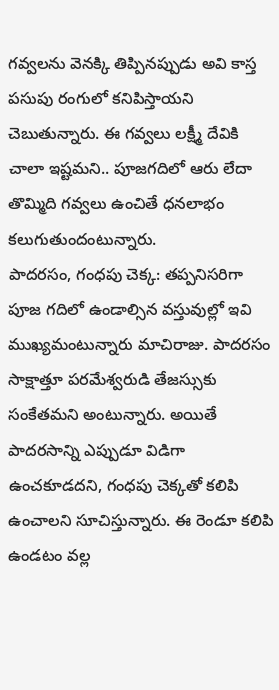గవ్వలను వెనక్కి తిప్పినప్పుడు అవి కాస్త పసుపు రంగులో కనిపిస్తాయని చెబుతున్నారు. ఈ గవ్వలు లక్ష్మీ దేవికి చాలా ఇష్టమని.. పూజగదిలో ఆరు లేదా తొమ్మిది గవ్వలు ఉంచితే ధనలాభం కలుగుతుందంటున్నారు.
పాదరసం, గంధపు చెక్క: తప్పనిసరిగా పూజ గదిలో ఉండాల్సిన వస్తువుల్లో ఇవి ముఖ్యమంటున్నారు మాచిరాజు. పాదరసం సాక్షాత్తూ పరమేశ్వరుడి తేజస్సుకు సంకేతమని అంటున్నారు. అయితే పాదరసాన్ని ఎప్పుడూ విడిగా ఉంచకూడదని, గంధపు చెక్కతో కలిపి ఉంచాలని సూచిస్తున్నారు. ఈ రెండూ కలిపి ఉండటం వల్ల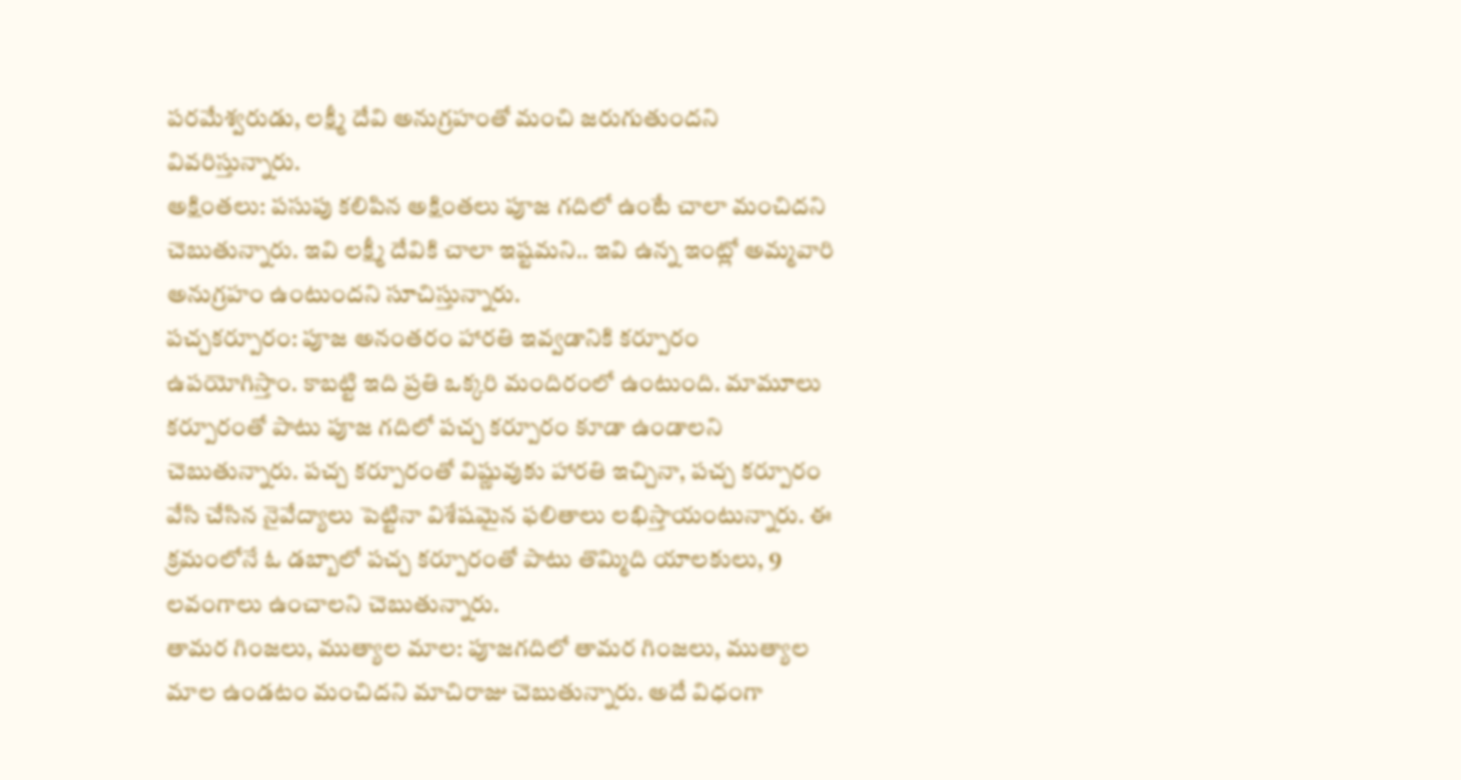పరమేశ్వరుడు, లక్ష్మీ దేవి అనుగ్రహంతో మంచి జరుగుతుందని వివరిస్తున్నారు.
అక్షింతలు: పసుపు కలిపిన అక్షింతలు పూజ గదిలో ఉంటే చాలా మంచిదని చెబుతున్నారు. ఇవి లక్ష్మీ దేవికి చాలా ఇష్టమని.. ఇవి ఉన్న ఇంట్లో అమ్మవారి అనుగ్రహం ఉంటుందని సూచిస్తున్నారు.
పచ్చకర్పూరం: పూజ అనంతరం హారతి ఇవ్వడానికి కర్పూరం ఉపయోగిస్తాం. కాబట్టి ఇది ప్రతి ఒక్కరి మందిరంలో ఉంటుంది. మామూలు కర్పూరంతో పాటు పూజ గదిలో పచ్చ కర్పూరం కూడా ఉండాలని చెబుతున్నారు. పచ్చ కర్పూరంతో విష్ణువుకు హారతి ఇచ్చినా, పచ్చ కర్పూరం వేసి చేసిన నైవేద్యాలు పెట్టినా విశేషమైన ఫలితాలు లభిస్తాయంటున్నారు. ఈ క్రమంలోనే ఓ డబ్బాలో పచ్చ కర్పూరంతో పాటు తొమ్మిది యాలకులు, 9 లవంగాలు ఉంచాలని చెబుతున్నారు.
తామర గింజలు, ముత్యాల మాల: పూజగదిలో తామర గింజలు, ముత్యాల మాల ఉండటం మంచిదని మాచిరాజు చెబుతున్నారు. అదే విధంగా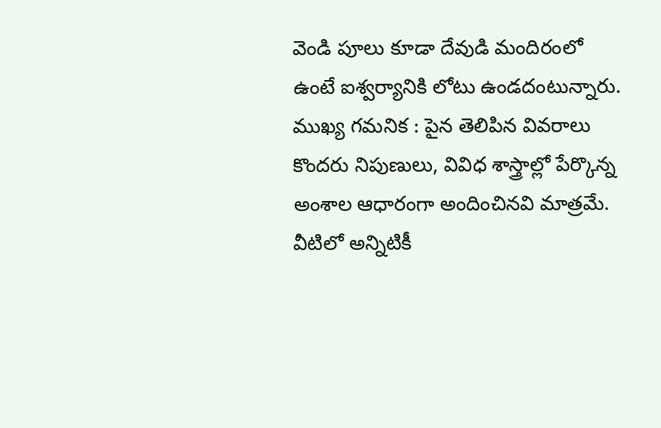వెండి పూలు కూడా దేవుడి మందిరంలో ఉంటే ఐశ్వర్యానికి లోటు ఉండదంటున్నారు.
ముఖ్య గమనిక : పైన తెలిపిన వివరాలు కొందరు నిపుణులు, వివిధ శాస్త్రాల్లో పేర్కొన్న అంశాల ఆధారంగా అందించినవి మాత్రమే. వీటిలో అన్నిటికీ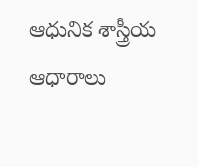ఆధునిక శాస్త్రీయ ఆధారాలు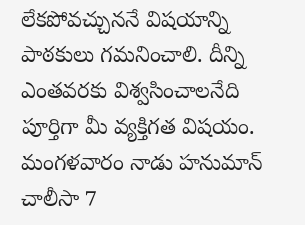లేకపోవచ్చుననే విషయాన్ని పాఠకులు గమనించాలి. దీన్ని ఎంతవరకు విశ్వసించాలనేది పూర్తిగా మీ వ్యక్తిగత విషయం.
మంగళవారం నాడు హనుమాన్ చాలీసా 7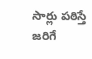సార్లు పఠిస్తే జరిగే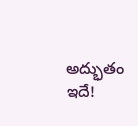అద్భుతం ఇదే!